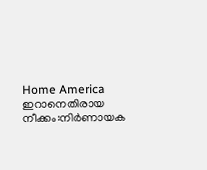Home America ഇറാനെതിരായ നീക്കം:നിർണായക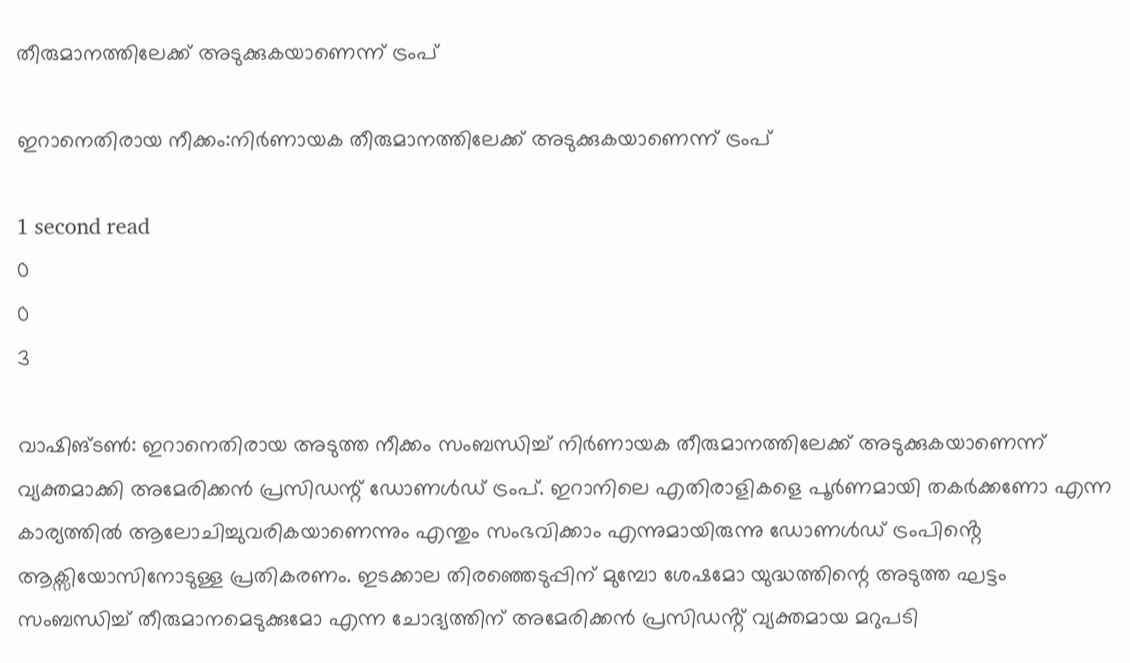തീരുമാനത്തിലേക്ക് അടുക്കുകയാണെന്ന് ട്രംപ്

ഇറാനെതിരായ നീക്കം:നിർണായക തീരുമാനത്തിലേക്ക് അടുക്കുകയാണെന്ന് ട്രംപ്

1 second read
0
0
3

വാഷിങ്ടൺ: ഇറാനെതിരായ അടുത്ത നീക്കം സംബന്ധിച്ച് നിർണായക തീരുമാനത്തിലേക്ക് അടുക്കുകയാണെന്ന് വ്യക്തമാക്കി അമേരിക്കൻ പ്രസിഡന്റ് ഡോണൾഡ് ട്രംപ്. ഇറാനിലെ എതിരാളികളെ പൂർണമായി തകർക്കണോ എന്ന കാര്യത്തിൽ ആലോചിച്ചുവരികയാണെന്നും എന്തും സംഭവിക്കാം എന്നുമായിരുന്നു ഡോണൾഡ് ട്രംപിൻ്റെ ആക്സിയോസിനോടുള്ള പ്രതികരണം. ഇടക്കാല തിരഞ്ഞെടുപ്പിന് മുമ്പോ ശേഷമോ യുദ്ധത്തിന്റെ അടുത്ത ഘട്ടം സംബന്ധിച്ച് തീരുമാനമെടുക്കുമോ എന്ന ചോദ്യത്തിന് അമേരിക്കൻ പ്രസിഡൻ്റ് വ്യക്തമായ മറുപടി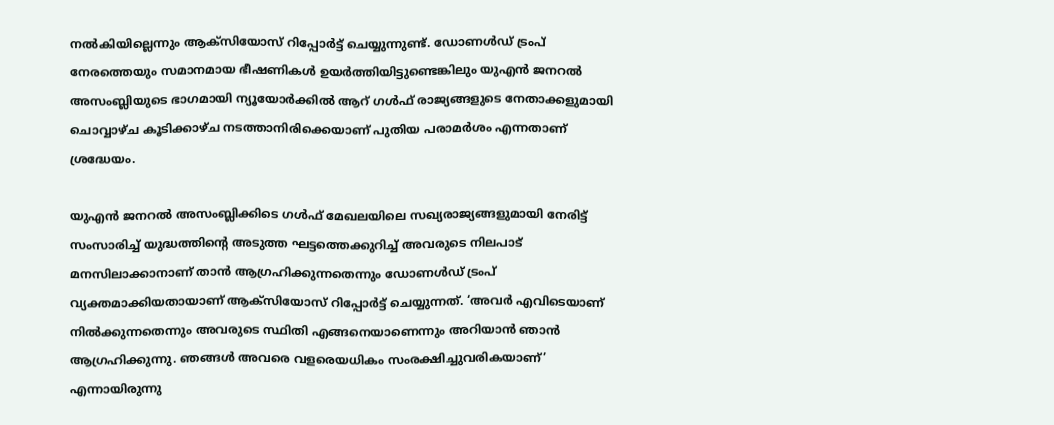നൽകിയില്ലെന്നും ആക്സിയോസ് റിപ്പോർട്ട് ചെയ്യുന്നുണ്ട്. ഡോണൾഡ് ട്രംപ് നേരത്തെയും സമാനമായ ഭീഷണികൾ ഉയർത്തിയിട്ടുണ്ടെങ്കിലും യുഎൻ ജനറൽ അസംബ്ലിയുടെ ഭാഗമായി ന്യൂയോർക്കിൽ ആറ് ഗൾഫ് രാജ്യങ്ങളുടെ നേതാക്കളുമായി ചൊവ്വാഴ്ച കൂടിക്കാഴ്ച നടത്താനിരിക്കെയാണ് പുതിയ പരാമർശം എന്നതാണ് ശ്രദ്ധേയം.

യുഎൻ ജനറൽ അസംബ്ലിക്കിടെ ഗൾഫ് മേഖലയിലെ സഖ്യരാജ്യങ്ങളുമായി നേരിട്ട് സംസാരിച്ച് യുദ്ധത്തിന്റെ അടുത്ത ഘട്ടത്തെക്കുറിച്ച് അവരുടെ നിലപാട് മനസിലാക്കാനാണ് താൻ ആഗ്രഹിക്കുന്നതെന്നും ഡോണൾ‍ഡ് ട്രംപ് വ്യക്തമാക്കിയതായാണ് ആക്സിയോസ് റിപ്പോർട്ട് ചെയ്യുന്നത്. ‘അവർ എവിടെയാണ് നിൽക്കുന്നതെന്നും അവരുടെ സ്ഥിതി എങ്ങനെയാണെന്നും അറിയാൻ ഞാൻ ആഗ്രഹിക്കുന്നു. ഞങ്ങൾ അവരെ വളരെയധികം സംരക്ഷിച്ചുവരികയാണ്’ എന്നായിരുന്നു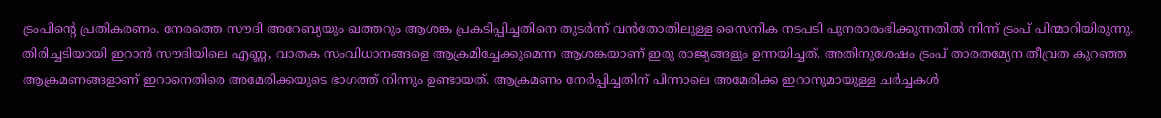ട്രംപിൻ്റെ പ്രതികരണം. നേരത്തെ സൗദി അറേബ്യയും ഖത്തറും ആശങ്ക പ്രകടിപ്പിച്ചതിനെ തുടർന്ന് വൻതോതിലുള്ള സൈനിക നടപടി പുനരാരംഭിക്കുന്നതിൽ നിന്ന് ട്രംപ് പിന്മാറിയിരുന്നു. തിരിച്ചടിയായി ഇറാൻ സൗദിയിലെ എണ്ണ, വാതക സംവിധാനങ്ങളെ ആക്രമിച്ചേക്കുമെന്ന ആശങ്കയാണ് ഇരു രാജ്യങ്ങളും ഉന്നയിച്ചത്. അതിനുശേഷം ട്രംപ് താരതമ്യേന തീവ്രത കുറഞ്ഞ ആക്രമണങ്ങളാണ് ഇറാനെതിരെ അമേരിക്കയുടെ ഭാഗത്ത് നിന്നും ഉണ്ടായത്. ആക്രമണം നേർപ്പിച്ചതിന് പിന്നാലെ അമേരിക്ക ഇറാനുമായുള്ള ചർച്ചകൾ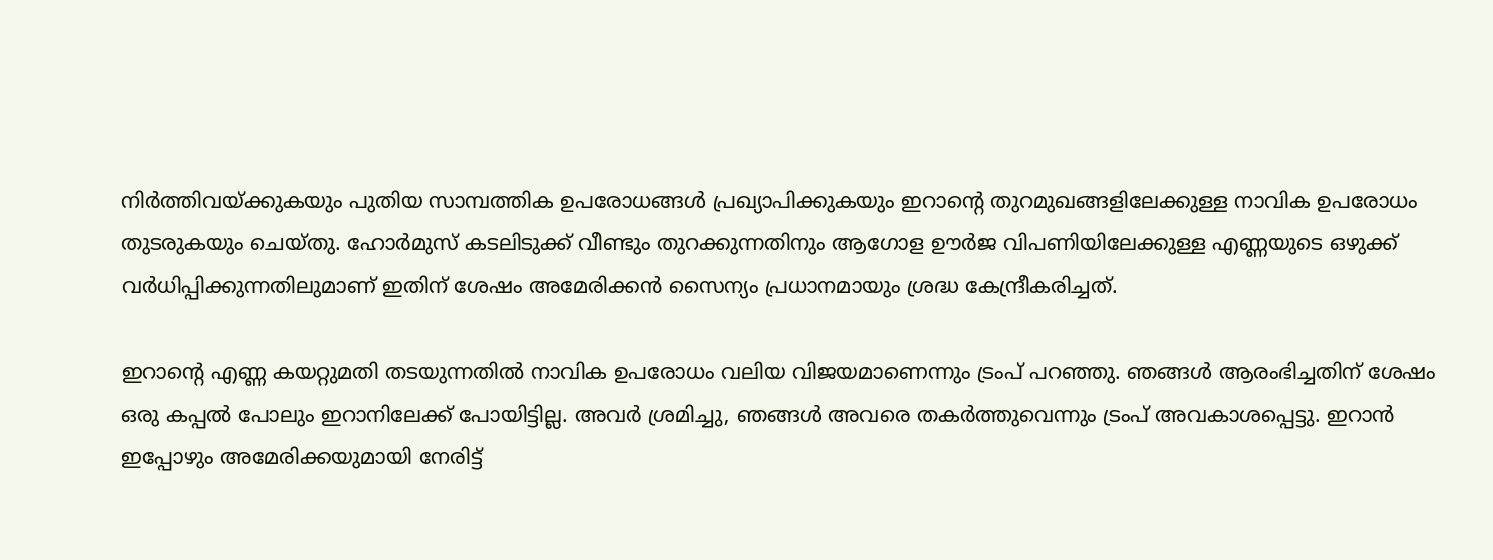നിർത്തിവയ്ക്കുകയും പുതിയ സാമ്പത്തിക ഉപരോധങ്ങൾ പ്രഖ്യാപിക്കുകയും ഇറാന്റെ തുറമുഖങ്ങളിലേക്കുള്ള നാവിക ഉപരോധം തുടരുകയും ചെയ്തു. ഹോർമുസ് കടലിടുക്ക് വീണ്ടും തുറക്കുന്നതിനും ആഗോള ഊർജ വിപണിയിലേക്കുള്ള എണ്ണയുടെ ഒഴുക്ക് വർധിപ്പിക്കുന്നതിലുമാണ് ഇതിന് ശേഷം അമേരിക്കൻ സൈന്യം പ്രധാനമായും ശ്രദ്ധ കേന്ദ്രീകരിച്ചത്.

ഇറാന്റെ എണ്ണ കയറ്റുമതി തടയുന്നതിൽ നാവിക ഉപരോധം വലിയ വിജയമാണെന്നും ട്രംപ് പറഞ്ഞു. ഞങ്ങൾ ആരംഭിച്ചതിന് ശേഷം ഒരു കപ്പൽ പോലും ഇറാനിലേക്ക് പോയിട്ടില്ല. അവർ ശ്രമിച്ചു, ഞങ്ങൾ അവരെ തകർത്തുവെന്നും ട്രംപ് അവകാശപ്പെട്ടു. ഇറാൻ ഇപ്പോഴും അമേരിക്കയുമായി നേരിട്ട്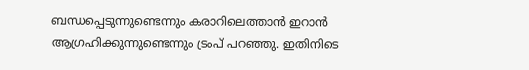ബന്ധപ്പെടുന്നുണ്ടെന്നും കരാറിലെത്താൻ ഇറാൻ ആഗ്രഹിക്കുന്നുണ്ടെന്നും ട്രംപ് പറഞ്ഞു. ഇതിനിടെ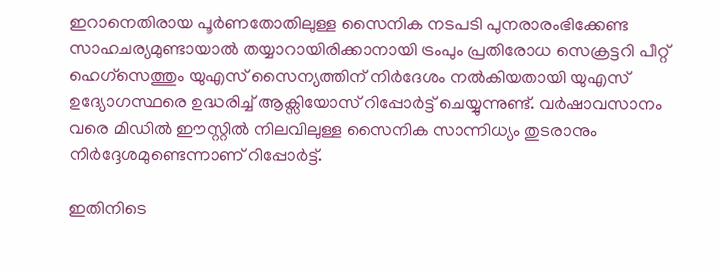ഇറാനെതിരായ പൂർണതോതിലുള്ള സൈനിക നടപടി പുനരാരംഭിക്കേണ്ട സാഹചര്യമുണ്ടായാൽ തയ്യാറായിരിക്കാനായി ട്രംപും പ്രതിരോധ സെക്രട്ടറി പീറ്റ് ഹെഗ്സെത്തും യുഎസ് സൈന്യത്തിന് നിർദേശം നൽകിയതായി യുഎസ് ഉദ്യോഗസ്ഥരെ ഉദ്ധരിച്ച് ആക്സിയോസ് റിപ്പോർട്ട് ചെയ്യുന്നുണ്ട്. വർഷാവസാനം വരെ മിഡിൽ ഈസ്റ്റിൽ നിലവിലുള്ള സൈനിക സാന്നിധ്യം തുടരാനും നിർദ്ദേശമുണ്ടെന്നാണ് റിപ്പോർട്ട്.

ഇതിനിടെ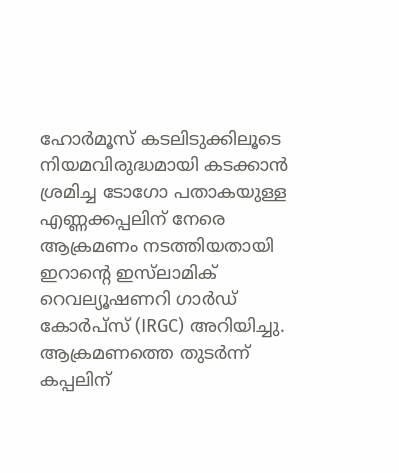ഹോർമൂസ് കടലിടുക്കിലൂടെ നിയമവിരുദ്ധമായി കടക്കാൻ ശ്രമിച്ച ടോഗോ പതാകയുള്ള എണ്ണക്കപ്പലിന് നേരെ ആക്രമണം നടത്തിയതായി ഇറാന്റെ ഇസ്‌ലാമിക്‌ റെവല്യൂഷണറി ഗാർഡ് കോർപ്സ് (IRGC) അറിയിച്ചു. ആക്രമണത്തെ തുടർന്ന് കപ്പലിന്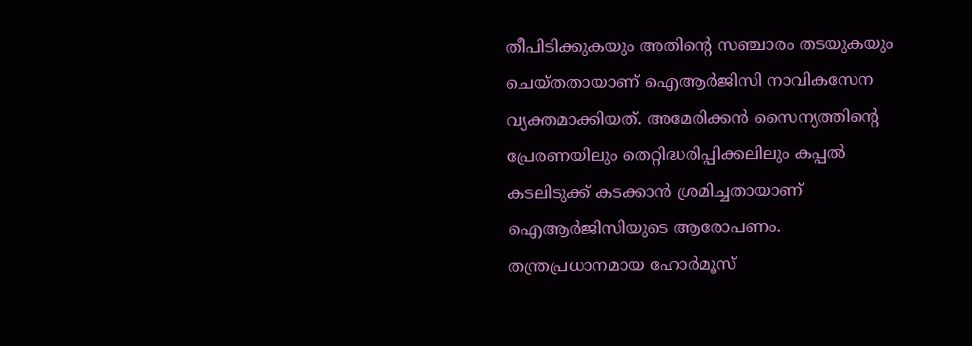തീപിടിക്കുകയും അതിന്റെ സഞ്ചാരം തടയുകയും ചെയ്തതായാണ് ഐആർജിസി നാവികസേന വ്യക്തമാക്കിയത്. അമേരിക്കൻ സൈന്യത്തിന്റെ പ്രേരണയിലും തെറ്റിദ്ധരിപ്പിക്കലിലും കപ്പൽ കടലിടുക്ക് കടക്കാൻ ശ്രമിച്ചതായാണ് ഐആർജിസിയുടെ ആരോപണം. തന്ത്രപ്രധാനമായ ഹോർമൂസ്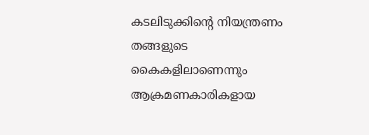കടലിടുക്കിന്റെ നിയന്ത്രണം തങ്ങളുടെ കൈകളിലാണെന്നും ആക്രമണകാരികളായ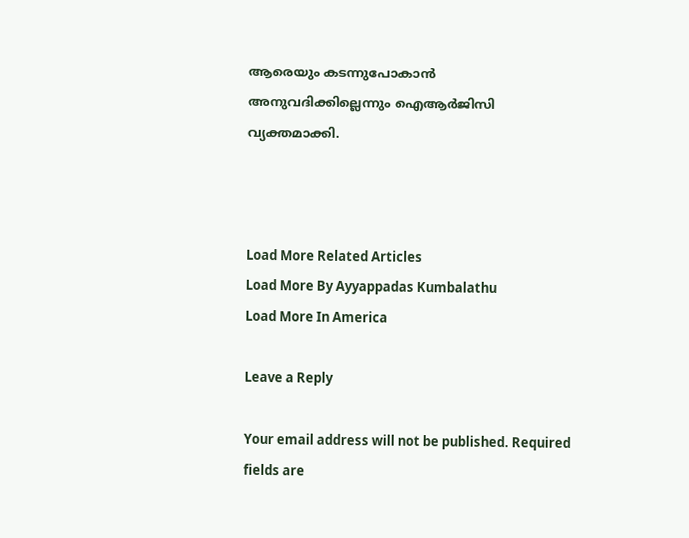ആരെയും കടന്നുപോകാൻ അനുവദിക്കില്ലെന്നും ഐആർജിസി വ്യക്തമാക്കി.



Load More Related Articles
Load More By Ayyappadas Kumbalathu
Load More In America

Leave a Reply

Your email address will not be published. Required fields are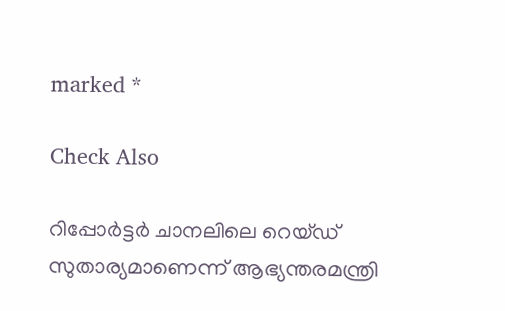marked *

Check Also

റിപ്പോർട്ടർ ചാനലിലെ റെയ്ഡ് സുതാര്യമാണെന്ന് ആഭ്യന്തരമന്ത്രി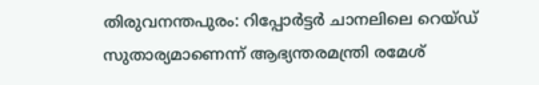തിരുവനന്തപുരം: റിപ്പോർട്ടർ ചാനലിലെ റെയ്ഡ് സുതാര്യമാണെന്ന് ആഭ്യന്തരമന്ത്രി രമേശ്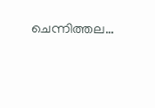ചെന്നിത്തല…